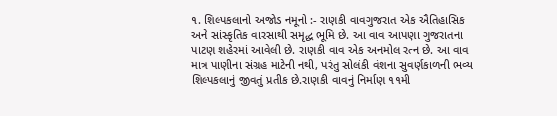૧. શિલ્પકલાનો અજોડ નમૂનો :- રાણકી વાવગુજરાત એક ઐતિહાસિક અને સાંસ્કૃતિક વારસાથી સમૃદ્ધ ભૂમિ છે. આ વાવ આપણા ગુજરાતના પાટણ શહેરમાં આવેલી છે. રાણકી વાવ એક અનમોલ રત્ન છે. આ વાવ માત્ર પાણીના સંગ્રહ માટેની નથી, પરંતુ સોલંકી વંશના સુવર્ણકાળની ભવ્ય શિલ્પકલાનું જીવતું પ્રતીક છે.રાણકી વાવનું નિર્માણ ૧૧મી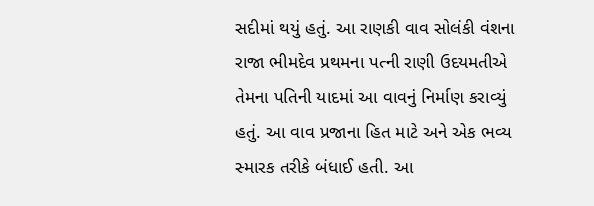સદીમાં થયું હતું. આ રાણકી વાવ સોલંકી વંશના રાજા ભીમદેવ પ્રથમના પત્ની રાણી ઉદયમતીએ તેમના પતિની યાદમાં આ વાવનું નિર્માણ કરાવ્યું હતું. આ વાવ પ્રજાના હિત માટે અને એક ભવ્ય સ્મારક તરીકે બંધાઈ હતી. આ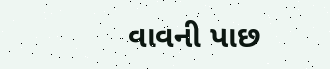વાવની પાછ